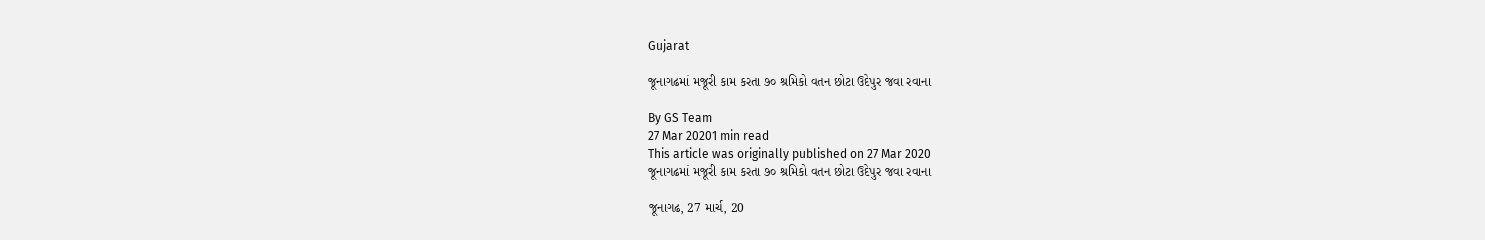Gujarat

જૂનાગઢમાં મજૂરી કામ કરતા ૭૦ શ્રમિકો વતન છોટા ઉદેપુર જવા રવાના

By GS Team
27 Mar 20201 min read
This article was originally published on 27 Mar 2020
જૂનાગઢમાં મજૂરી કામ કરતા ૭૦ શ્રમિકો વતન છોટા ઉદેપુર જવા રવાના

જૂનાગઢ, 27 માર્ચ, 20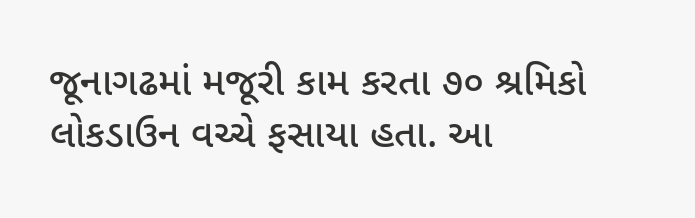જૂનાગઢમાં મજૂરી કામ કરતા ૭૦ શ્રમિકો લોકડાઉન વચ્ચે ફસાયા હતા. આ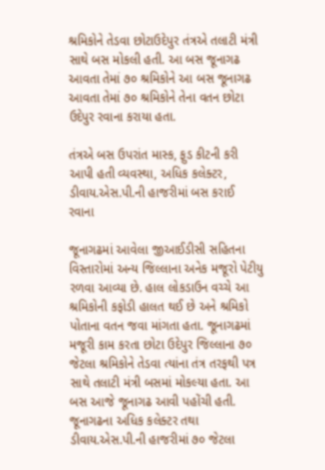શ્રમિકોને તેડવા છોટાઉદેપુર તંત્રએ તલાટી મંત્રી સાથે બસ મોકલી હતી. આ બસ જૂનાગઢ આવતા તેમાં ૭૦ શ્રમિકોને આ બસ જૂનાગઢ આવતા તેમાં ૭૦ શ્રમિકોને તેના વતન છોટા ઉદેપુર રવાના કરાયા હતા.

તંત્રએ બસ ઉપરાંત માસ્ક, ફુડ કીટની કરી આપી હતી વ્યવસ્થા, અધિક કલેક્ટર, ડીવાય.એસ.પી.ની હાજરીમાં બસ કરાઈ રવાના

જૂનાગઢમાં આવેલા જીઆઈડીસી સહિતના વિસ્તારોમાં અન્ય જિલ્લાના અનેક મજૂરો પેટીયુ રળવા આવ્યા છે. હાલ લોકડાઉન વચ્ચે આ શ્રમિકોની કફોડી હાલત થઈ છે અને શ્રમિકો પોતાના વતન જવા માંગતા હતા. જૂનાગઢમાં મજૂરી કામ કરતા છોટા ઉદેપુર જિલ્લાના ૭૦ જેટલા શ્રમિકોને તેડવા ત્યાંના તંત્ર તરફથી પત્ર સાથે તલાટી મંત્રી બસમાં મોકલ્યા હતા. આ બસ આજે જૂનાગઢ આવી પહોંચી હતી. જૂનાગઢના અધિક કલેક્ટર તથા ડીવાય.એસ.પી.ની હાજરીમાં ૭૦ જેટલા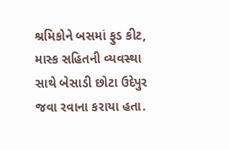શ્રમિકોને બસમાં ફુડ કીટ, માસ્ક સહિતની વ્યવસ્થા સાથે બેસાડી છોટા ઉદેપુર જવા રવાના કરાયા હતા.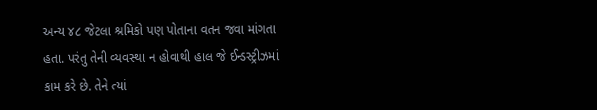અન્ય ૪૮ જેટલા શ્રમિકો પણ પોતાના વતન જવા માંગતા હતા. પરંતુ તેની વ્યવસ્થા ન હોવાથી હાલ જે ઈન્ડસ્ટ્રીઝમાં કામ કરે છે. તેને ત્યાં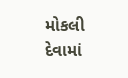મોકલી દેવામાં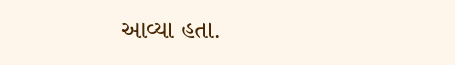આવ્યા હતા.